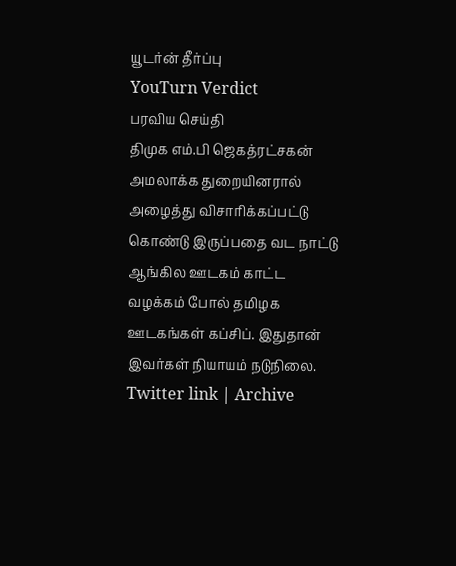யூடர்ன் தீர்ப்பு
YouTurn Verdict
பரவிய செய்தி
திமுக எம்.பி ஜெகத்ரட்சகன் அமலாக்க துறையினரால் அழைத்து விசாரிக்கப்பட்டு கொண்டு இருப்பதை வட நாட்டு ஆங்கில ஊடகம் காட்ட வழக்கம் போல் தமிழக ஊடகங்கள் கப்சிப். இதுதான் இவர்கள் நியாயம் நடுநிலை.
Twitter link | Archive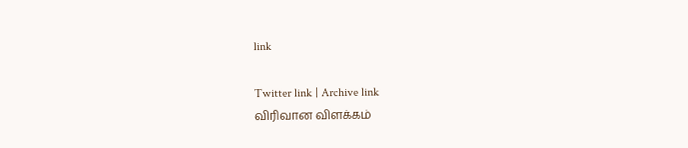link

Twitter link | Archive link
விரிவான விளக்கம்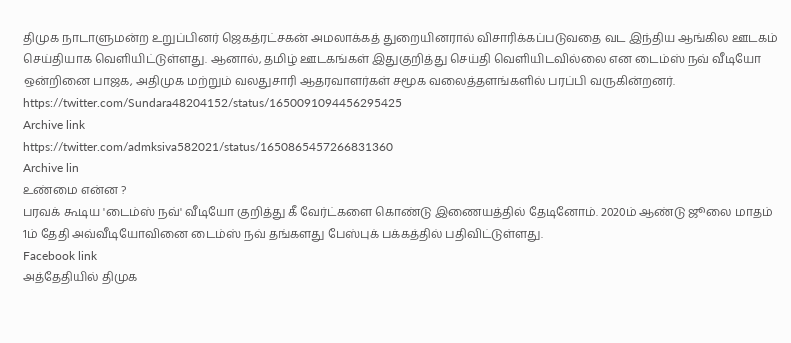திமுக நாடாளுமன்ற உறுப்பினர் ஜெகத்ரட்சகன் அமலாக்கத் துறையினரால் விசாரிக்கப்படுவதை வட இந்திய ஆங்கில ஊடகம் செய்தியாக வெளியிட்டுள்ளது. ஆனால், தமிழ் ஊடகங்கள் இதுகுறித்து செய்தி வெளியிடவில்லை என டைம்ஸ் நவ் வீடியோ ஒன்றினை பாஜக, அதிமுக மற்றும் வலதுசாரி ஆதரவாளர்கள் சமூக வலைத்தளங்களில் பரப்பி வருகின்றனர்.
https://twitter.com/Sundara48204152/status/1650091094456295425
Archive link
https://twitter.com/admksiva582021/status/1650865457266831360
Archive lin
உண்மை என்ன ?
பரவக் கூடிய 'டைம்ஸ் நவ்' வீடியோ குறித்து கீ வேர்ட்களை கொண்டு இணையத்தில் தேடினோம். 2020ம் ஆண்டு ஜூலை மாதம் 1ம் தேதி அவ்வீடியோவினை டைம்ஸ் நவ் தங்களது பேஸ்புக் பக்கத்தில் பதிவிட்டுள்ளது.
Facebook link
அத்தேதியில் திமுக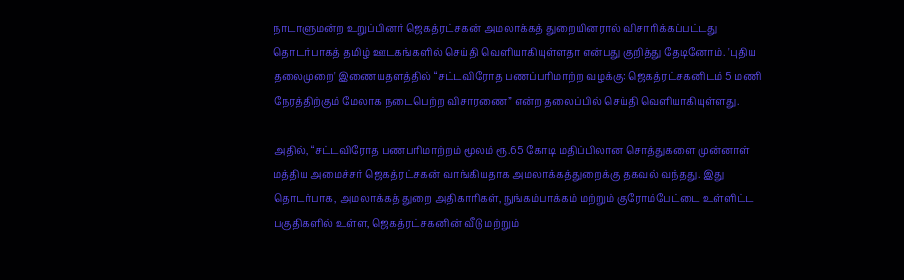நாடாளுமன்ற உறுப்பினர் ஜெகத்ரட்சகன் அமலாக்கத் துறையினரால் விசாரிக்கப்பட்டது தொடர்பாகத் தமிழ் ஊடகங்களில் செய்தி வெளியாகியுள்ளதா என்பது குறித்து தேடினோம். 'புதிய தலைமுறை' இணையதளத்தில் “சட்டவிரோத பணப்பரிமாற்ற வழக்கு: ஜெகத்ரட்சகனிடம் 5 மணி நேரத்திற்கும் மேலாக நடைபெற்ற விசாரணை” என்ற தலைப்பில் செய்தி வெளியாகியுள்ளது.

அதில், “சட்டவிரோத பணபரிமாற்றம் மூலம் ரூ.65 கோடி மதிப்பிலான சொத்துகளை முன்னாள் மத்திய அமைச்சர் ஜெகத்ரட்சகன் வாங்கியதாக அமலாக்கத்துறைக்கு தகவல் வந்தது. இது தொடர்பாக, அமலாக்கத் துறை அதிகாரிகள், நுங்கம்பாக்கம் மற்றும் குரோம்பேட்டை உள்ளிட்ட பகுதிகளில் உள்ள, ஜெகத்ரட்சகனின் வீடு மற்றும்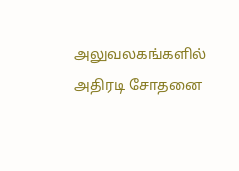அலுவலகங்களில் அதிரடி சோதனை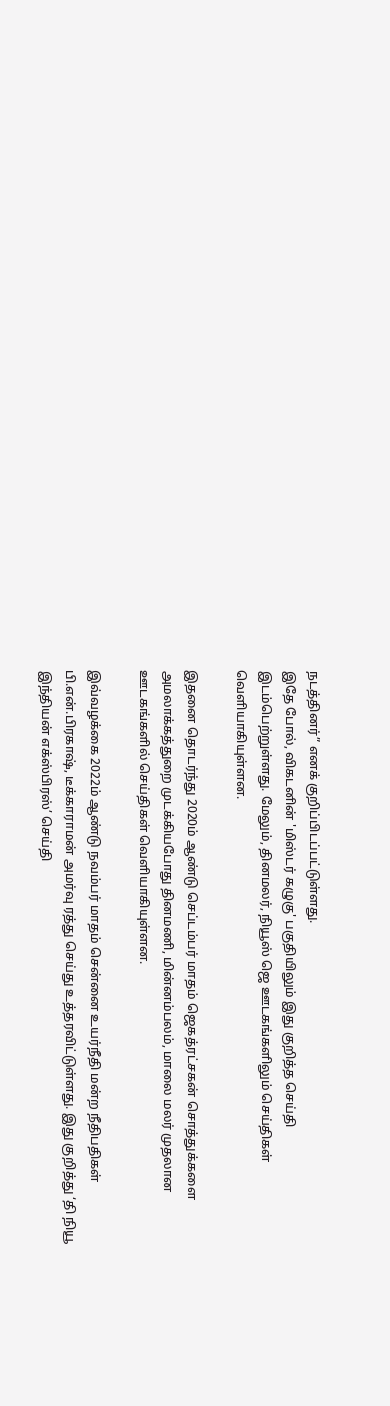நடத்தினர்” எனக் குறிப்பிடப்பட்டுள்ளது.
இதே போல், விகடனின் 'மிஸ்டர் கழுகு' பகுதியிலும் இது குறித்த செய்தி இடம்பெற்றுள்ளது. மேலும், தினமலர், நியூஸ் ஜெ ஊடகங்களிலும் செய்திகள் வெளியாகியுள்ளன.

இதனை தொடர்ந்து 2020ம் ஆண்டு செப்டம்பர் மாதம் ஜெகத்ரட்சகன் சொத்துக்களை அமலாக்கத்துறை முடக்கியபோது தினமணி, மின்னம்பலம், மாலை மலர் முதலான ஊடகங்களில் செய்திகள் வெளியாகியுள்ளன.

இவ்வழக்கை 2022ம் ஆண்டு நவம்பர் மாதம் சென்னை உயர்நீதி மன்ற நீதிபதிகள் பி.என்.பிரகாஷ், டீக்காராமன் அமர்வு ரத்து செய்து உத்தரவிட்டுள்ளது. இது குறித்து ‘தி நியூ இந்தியன் எக்ஸ்பிரஸ்’ செய்தி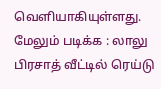வெளியாகியுள்ளது.
மேலும் படிக்க : லாலு பிரசாத் வீட்டில் ரெய்டு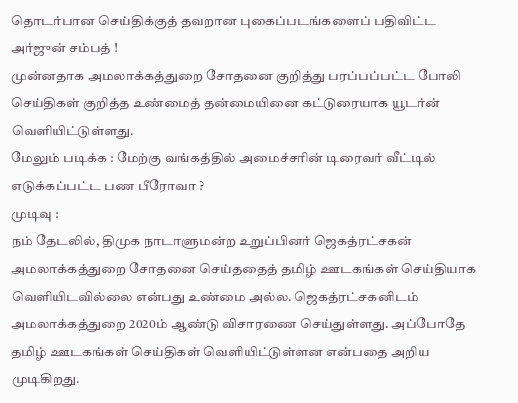தொடர்பான செய்திக்குத் தவறான புகைப்படங்களைப் பதிவிட்ட அர்ஜுன் சம்பத் !
முன்னதாக அமலாக்கத்துறை சோதனை குறித்து பரப்பப்பட்ட போலி செய்திகள் குறித்த உண்மைத் தன்மையினை கட்டுரையாக யூடர்ன் வெளியிட்டுள்ளது.
மேலும் படிக்க : மேற்கு வங்கத்தில் அமைச்சரின் டிரைவர் வீட்டில் எடுக்கப்பட்ட பண பீரோவா ?
முடிவு :
நம் தேடலில், திமுக நாடாளுமன்ற உறுப்பினர் ஜெகத்ரட்சகன் அமலாக்கத்துறை சோதனை செய்ததைத் தமிழ் ஊடகங்கள் செய்தியாக வெளியிடவில்லை என்பது உண்மை அல்ல. ஜெகத்ரட்சகனிடம் அமலாக்கத்துறை 2020ம் ஆண்டு விசாரணை செய்துள்ளது. அப்போதே தமிழ் ஊடகங்கள் செய்திகள் வெளியிட்டுள்ளன என்பதை அறிய முடிகிறது.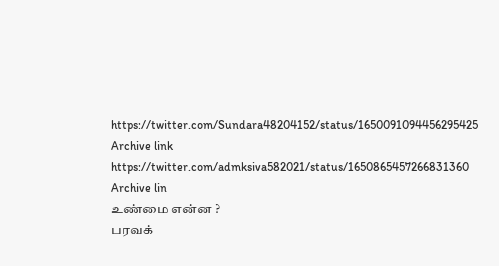https://twitter.com/Sundara48204152/status/1650091094456295425
Archive link
https://twitter.com/admksiva582021/status/1650865457266831360
Archive lin
உண்மை என்ன ?
பரவக்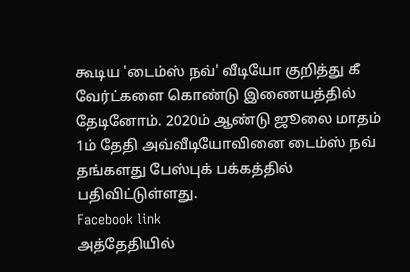கூடிய 'டைம்ஸ் நவ்' வீடியோ குறித்து கீ வேர்ட்களை கொண்டு இணையத்தில் தேடினோம். 2020ம் ஆண்டு ஜூலை மாதம் 1ம் தேதி அவ்வீடியோவினை டைம்ஸ் நவ் தங்களது பேஸ்புக் பக்கத்தில் பதிவிட்டுள்ளது.
Facebook link
அத்தேதியில்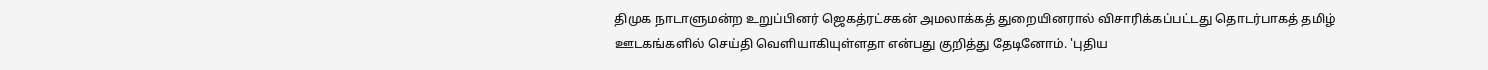திமுக நாடாளுமன்ற உறுப்பினர் ஜெகத்ரட்சகன் அமலாக்கத் துறையினரால் விசாரிக்கப்பட்டது தொடர்பாகத் தமிழ் ஊடகங்களில் செய்தி வெளியாகியுள்ளதா என்பது குறித்து தேடினோம். 'புதிய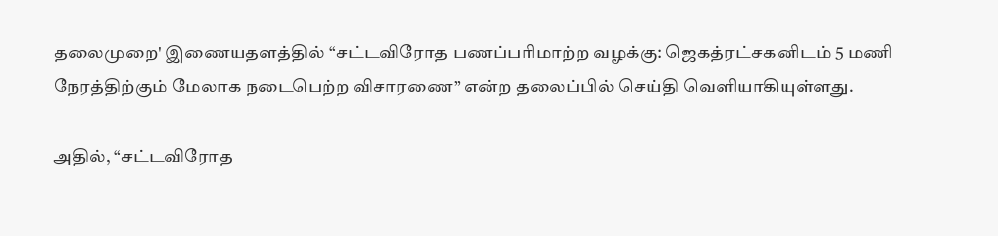தலைமுறை' இணையதளத்தில் “சட்டவிரோத பணப்பரிமாற்ற வழக்கு: ஜெகத்ரட்சகனிடம் 5 மணி நேரத்திற்கும் மேலாக நடைபெற்ற விசாரணை” என்ற தலைப்பில் செய்தி வெளியாகியுள்ளது.

அதில், “சட்டவிரோத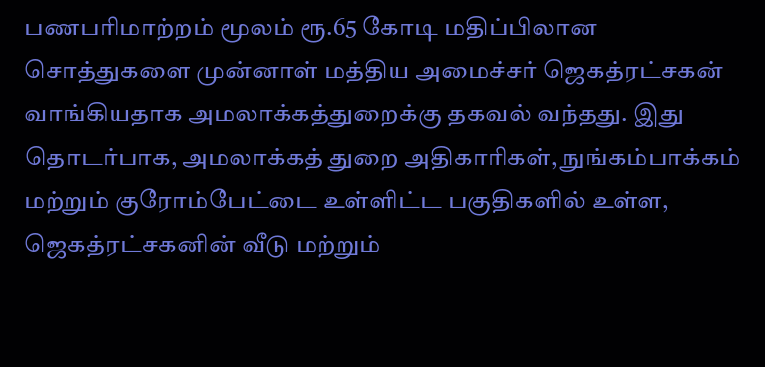பணபரிமாற்றம் மூலம் ரூ.65 கோடி மதிப்பிலான சொத்துகளை முன்னாள் மத்திய அமைச்சர் ஜெகத்ரட்சகன் வாங்கியதாக அமலாக்கத்துறைக்கு தகவல் வந்தது. இது தொடர்பாக, அமலாக்கத் துறை அதிகாரிகள், நுங்கம்பாக்கம் மற்றும் குரோம்பேட்டை உள்ளிட்ட பகுதிகளில் உள்ள, ஜெகத்ரட்சகனின் வீடு மற்றும்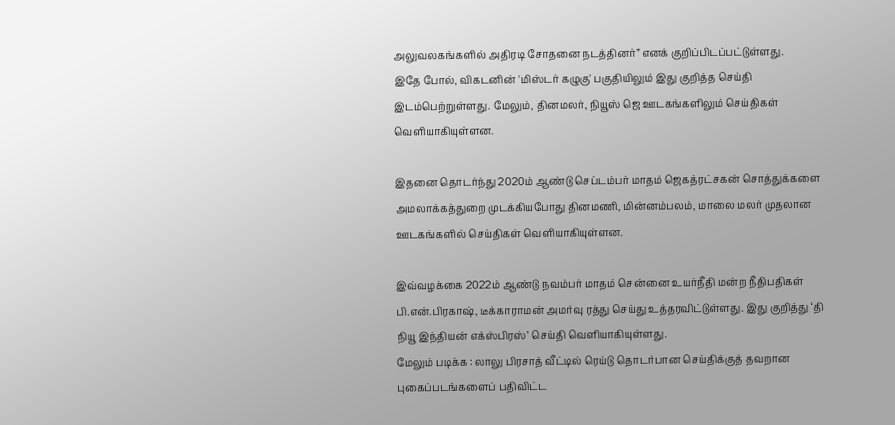அலுவலகங்களில் அதிரடி சோதனை நடத்தினர்” எனக் குறிப்பிடப்பட்டுள்ளது.
இதே போல், விகடனின் 'மிஸ்டர் கழுகு' பகுதியிலும் இது குறித்த செய்தி இடம்பெற்றுள்ளது. மேலும், தினமலர், நியூஸ் ஜெ ஊடகங்களிலும் செய்திகள் வெளியாகியுள்ளன.

இதனை தொடர்ந்து 2020ம் ஆண்டு செப்டம்பர் மாதம் ஜெகத்ரட்சகன் சொத்துக்களை அமலாக்கத்துறை முடக்கியபோது தினமணி, மின்னம்பலம், மாலை மலர் முதலான ஊடகங்களில் செய்திகள் வெளியாகியுள்ளன.

இவ்வழக்கை 2022ம் ஆண்டு நவம்பர் மாதம் சென்னை உயர்நீதி மன்ற நீதிபதிகள் பி.என்.பிரகாஷ், டீக்காராமன் அமர்வு ரத்து செய்து உத்தரவிட்டுள்ளது. இது குறித்து ‘தி நியூ இந்தியன் எக்ஸ்பிரஸ்’ செய்தி வெளியாகியுள்ளது.
மேலும் படிக்க : லாலு பிரசாத் வீட்டில் ரெய்டு தொடர்பான செய்திக்குத் தவறான புகைப்படங்களைப் பதிவிட்ட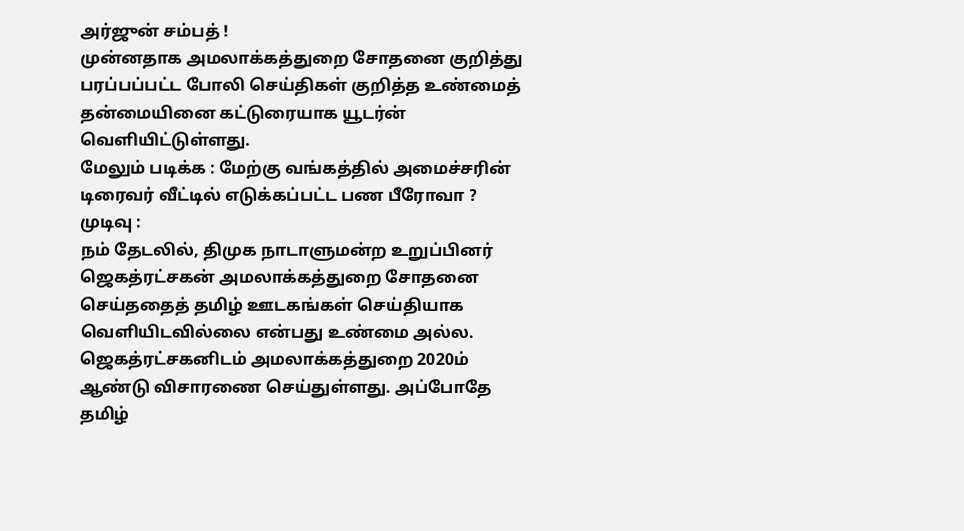அர்ஜுன் சம்பத் !
முன்னதாக அமலாக்கத்துறை சோதனை குறித்து பரப்பப்பட்ட போலி செய்திகள் குறித்த உண்மைத் தன்மையினை கட்டுரையாக யூடர்ன் வெளியிட்டுள்ளது.
மேலும் படிக்க : மேற்கு வங்கத்தில் அமைச்சரின் டிரைவர் வீட்டில் எடுக்கப்பட்ட பண பீரோவா ?
முடிவு :
நம் தேடலில், திமுக நாடாளுமன்ற உறுப்பினர் ஜெகத்ரட்சகன் அமலாக்கத்துறை சோதனை செய்ததைத் தமிழ் ஊடகங்கள் செய்தியாக வெளியிடவில்லை என்பது உண்மை அல்ல. ஜெகத்ரட்சகனிடம் அமலாக்கத்துறை 2020ம் ஆண்டு விசாரணை செய்துள்ளது. அப்போதே தமிழ்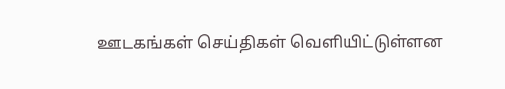ஊடகங்கள் செய்திகள் வெளியிட்டுள்ளன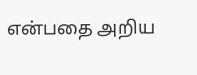என்பதை அறிய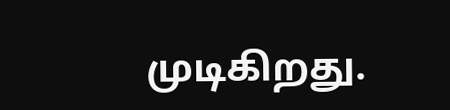முடிகிறது.